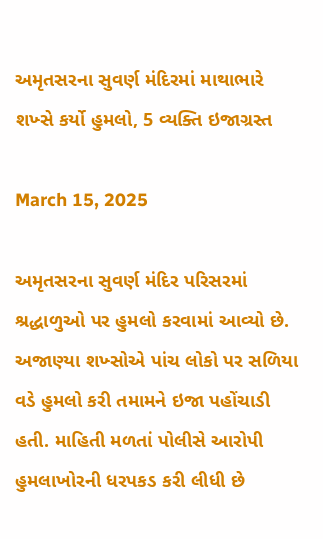અમૃતસરના સુવર્ણ મંદિરમાં માથાભારે શખ્સે કર્યો હુમલો, 5 વ્યક્તિ ઇજાગ્રસ્ત

March 15, 2025

અમૃતસરના સુવર્ણ મંદિર પરિસરમાં શ્રદ્ધાળુઓ પર હુમલો કરવામાં આવ્યો છે. અજાણ્યા શખ્સોએ પાંચ લોકો પર સળિયા વડે હુમલો કરી તમામને ઇજા પહોંચાડી હતી. માહિતી મળતાં પોલીસે આરોપી હુમલાખોરની ધરપકડ કરી લીધી છે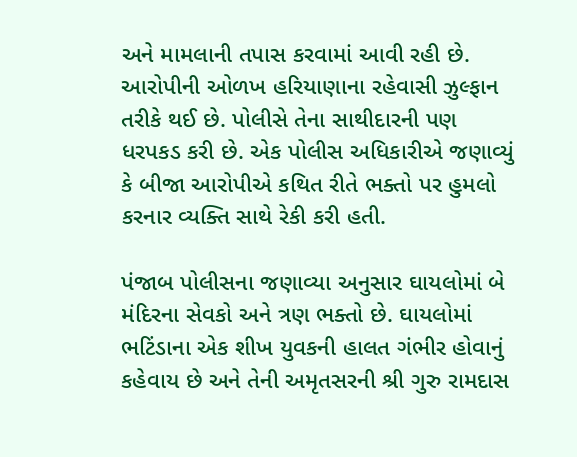અને મામલાની તપાસ કરવામાં આવી રહી છે. આરોપીની ઓળખ હરિયાણાના રહેવાસી ઝુલ્ફાન તરીકે થઈ છે. પોલીસે તેના સાથીદારની પણ ધરપકડ કરી છે. એક પોલીસ અધિકારીએ જણાવ્યું કે બીજા આરોપીએ કથિત રીતે ભક્તો પર હુમલો કરનાર વ્યક્તિ સાથે રેકી કરી હતી.

પંજાબ પોલીસના જણાવ્યા અનુસાર ઘાયલોમાં બે મંદિરના સેવકો અને ત્રણ ભક્તો છે. ઘાયલોમાં ભટિંડાના એક શીખ યુવકની હાલત ગંભીર હોવાનું કહેવાય છે અને તેની અમૃતસરની શ્રી ગુરુ રામદાસ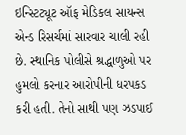ઇન્સ્ટિટ્યૂટ ઑફ મેડિકલ સાયન્સ એન્ડ રિસર્ચમાં સારવાર ચાલી રહી છે. સ્થાનિક પોલીસે શ્રદ્ધાળુઓ પર હુમલો કરનાર આરોપીની ધરપકડ કરી હતી. તેનો સાથી પણ ઝડપાઈ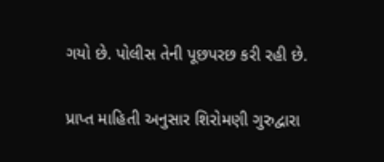ગયો છે. પોલીસ તેની પૂછપરછ કરી રહી છે.

પ્રાપ્ત માહિતી અનુસાર શિરોમણી ગુરુદ્વારા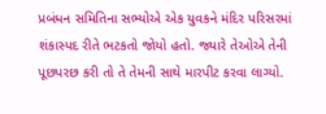પ્રબંધન સમિતિના સભ્યોએ એક યુવકને મંદિર પરિસરમાં શંકાસ્પદ રીતે ભટકતો જોયો હતો. જ્યારે તેઓએ તેની પૂછપરછ કરી તો તે તેમની સાથે મારપીટ કરવા લાગ્યો.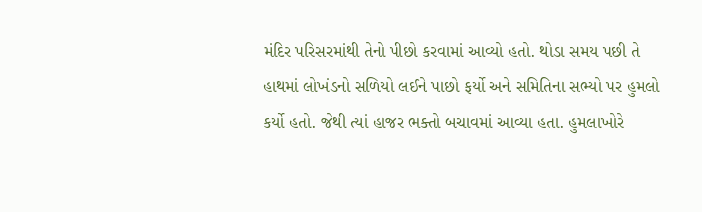મંદિર પરિસરમાંથી તેનો પીછો કરવામાં આવ્યો હતો. થોડા સમય પછી તે હાથમાં લોખંડનો સળિયો લઈને પાછો ફર્યો અને સમિતિના સભ્યો પર હુમલો કર્યો હતો. જેથી ત્યાં હાજર ભક્તો બચાવમાં આવ્યા હતા. હુમલાખોરે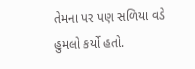તેમના પર પણ સળિયા વડે હુમલો કર્યો હતો.